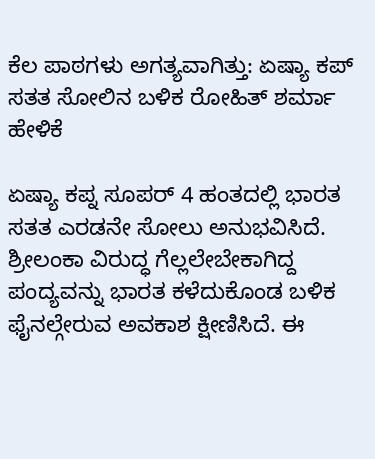ಕೆಲ ಪಾಠಗಳು ಅಗತ್ಯವಾಗಿತ್ತು: ಏಷ್ಯಾ ಕಪ್ ಸತತ ಸೋಲಿನ ಬಳಿಕ ರೋಹಿತ್ ಶರ್ಮಾ ಹೇಳಿಕೆ

ಏಷ್ಯಾ ಕಪ್ನ ಸೂಪರ್ 4 ಹಂತದಲ್ಲಿ ಭಾರತ ಸತತ ಎರಡನೇ ಸೋಲು ಅನುಭವಿಸಿದೆ. ಶ್ರೀಲಂಕಾ ವಿರುದ್ಧ ಗೆಲ್ಲಲೇಬೇಕಾಗಿದ್ದ ಪಂದ್ಯವನ್ನು ಭಾರತ ಕಳೆದುಕೊಂಡ ಬಳಿಕ ಫೈನಲ್ಗೇರುವ ಅವಕಾಶ ಕ್ಷೀಣಿಸಿದೆ. ಈ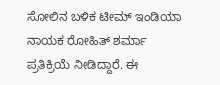ಸೋಲಿನ ಬಳಿಕ ಟೀಮ್ ಇಂಡಿಯಾ ನಾಯಕ ರೋಹಿತ್ ಶರ್ಮಾ ಪ್ರತಿಕ್ರಿಯೆ ನೀಡಿದ್ದಾರೆ. ಈ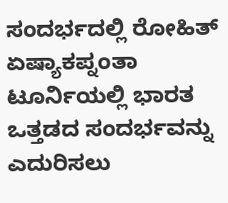ಸಂದರ್ಭದಲ್ಲಿ ರೋಹಿತ್ ಏಷ್ಯಾಕಪ್ನಂತಾ ಟೂರ್ನಿಯಲ್ಲಿ ಭಾರತ ಒತ್ತಡದ ಸಂದರ್ಭವನ್ನು ಎದುರಿಸಲು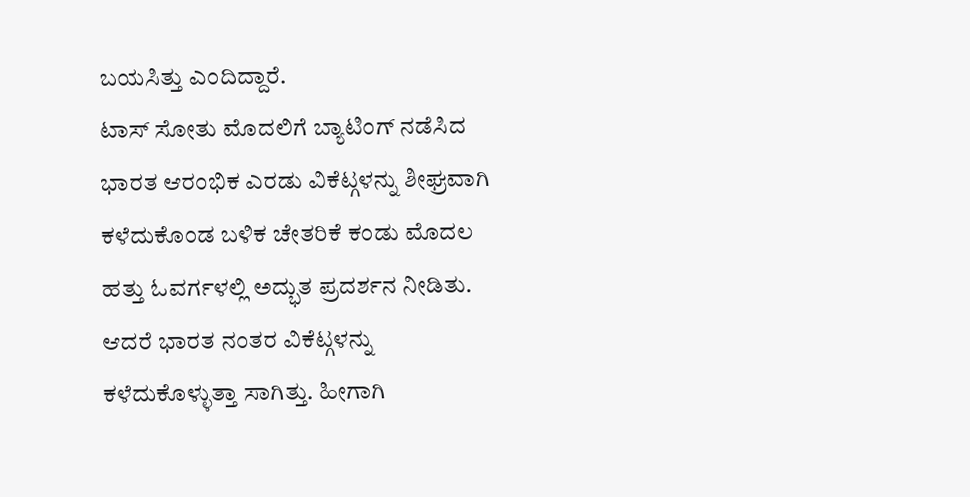ಬಯಸಿತ್ತು ಎಂದಿದ್ದಾರೆ.
ಟಾಸ್ ಸೋತು ಮೊದಲಿಗೆ ಬ್ಯಾಟಿಂಗ್ ನಡೆಸಿದ ಭಾರತ ಆರಂಭಿಕ ಎರಡು ವಿಕೆಟ್ಗಳನ್ನು ಶೀಘ್ರವಾಗಿ ಕಳೆದುಕೊಂಡ ಬಳಿಕ ಚೇತರಿಕೆ ಕಂಡು ಮೊದಲ ಹತ್ತು ಓವರ್ಗಳಲ್ಲಿ ಅದ್ಭುತ ಪ್ರದರ್ಶನ ನೀಡಿತು. ಆದರೆ ಭಾರತ ನಂತರ ವಿಕೆಟ್ಗಳನ್ನು ಕಳೆದುಕೊಳ್ಳುತ್ತಾ ಸಾಗಿತ್ತು. ಹೀಗಾಗಿ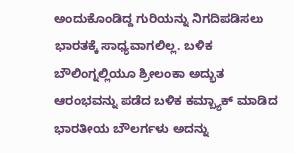ಅಂದುಕೊಂಡಿದ್ದ ಗುರಿಯನ್ನು ನಿಗದಿಪಡಿಸಲು ಭಾರತಕ್ಕೆ ಸಾಧ್ಯವಾಗಲಿಲ್ಲ. ಬಳಿಕ ಬೌಲಿಂಗ್ನಲ್ಲಿಯೂ ಶ್ರೀಲಂಕಾ ಅದ್ಭುತ ಆರಂಭವನ್ನು ಪಡೆದ ಬಳಿಕ ಕಮ್ಬ್ಯಾಕ್ ಮಾಡಿದ ಭಾರತೀಯ ಬೌಲರ್ಗಳು ಅದನ್ನು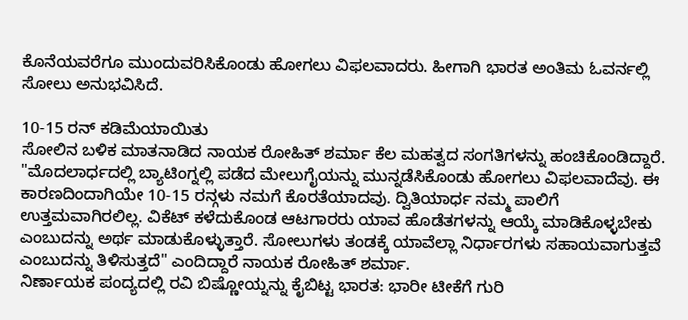ಕೊನೆಯವರೆಗೂ ಮುಂದುವರಿಸಿಕೊಂಡು ಹೋಗಲು ವಿಫಲವಾದರು. ಹೀಗಾಗಿ ಭಾರತ ಅಂತಿಮ ಓವರ್ನಲ್ಲಿ ಸೋಲು ಅನುಭವಿಸಿದೆ.

10-15 ರನ್ ಕಡಿಮೆಯಾಯಿತು
ಸೋಲಿನ ಬಳಿಕ ಮಾತನಾಡಿದ ನಾಯಕ ರೋಹಿತ್ ಶರ್ಮಾ ಕೆಲ ಮಹತ್ವದ ಸಂಗತಿಗಳನ್ನು ಹಂಚಿಕೊಂಡಿದ್ದಾರೆ. "ಮೊದಲಾರ್ಧದಲ್ಲಿ ಬ್ಯಾಟಿಂಗ್ನಲ್ಲಿ ಪಡೆದ ಮೇಲುಗೈಯನ್ನು ಮುನ್ನಡೆಸಿಕೊಂಡು ಹೋಗಲು ವಿಫಲವಾದೆವು. ಈ ಕಾರಣದಿಂದಾಗಿಯೇ 10-15 ರನ್ಗಳು ನಮಗೆ ಕೊರತೆಯಾದವು. ದ್ವಿತಿಯಾರ್ಧ ನಮ್ಮ ಪಾಲಿಗೆ ಉತ್ತಮವಾಗಿರಲಿಲ್ಲ. ವಿಕೆಟ್ ಕಳೆದುಕೊಂಡ ಆಟಗಾರರು ಯಾವ ಹೊಡೆತಗಳನ್ನು ಆಯ್ಕೆ ಮಾಡಿಕೊಳ್ಳಬೇಕು ಎಂಬುದನ್ನು ಅರ್ಥ ಮಾಡುಕೊಳ್ಳುತ್ತಾರೆ. ಸೋಲುಗಳು ತಂಡಕ್ಕೆ ಯಾವೆಲ್ಲಾ ನಿರ್ಧಾರಗಳು ಸಹಾಯವಾಗುತ್ತವೆ ಎಂಬುದನ್ನು ತಿಳಿಸುತ್ತದೆ" ಎಂದಿದ್ದಾರೆ ನಾಯಕ ರೋಹಿತ್ ಶರ್ಮಾ.
ನಿರ್ಣಾಯಕ ಪಂದ್ಯದಲ್ಲಿ ರವಿ ಬಿಷ್ಣೋಯ್ನನ್ನು ಕೈಬಿಟ್ಟ ಭಾರತ: ಭಾರೀ ಟೀಕೆಗೆ ಗುರಿ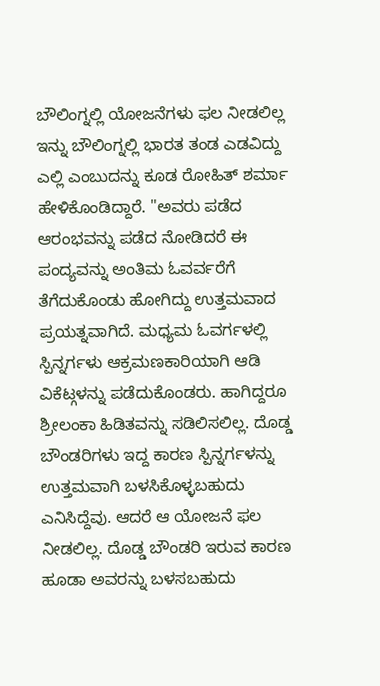ಬೌಲಿಂಗ್ನಲ್ಲಿ ಯೋಜನೆಗಳು ಫಲ ನೀಡಲಿಲ್ಲ
ಇನ್ನು ಬೌಲಿಂಗ್ನಲ್ಲಿ ಭಾರತ ತಂಡ ಎಡವಿದ್ದು ಎಲ್ಲಿ ಎಂಬುದನ್ನು ಕೂಡ ರೋಹಿತ್ ಶರ್ಮಾ ಹೇಳಿಕೊಂಡಿದ್ದಾರೆ. "ಅವರು ಪಡೆದ ಆರಂಭವನ್ನು ಪಡೆದ ನೋಡಿದರೆ ಈ ಪಂದ್ಯವನ್ನು ಅಂತಿಮ ಓವರ್ವರೆಗೆ ತೆಗೆದುಕೊಂಡು ಹೋಗಿದ್ದು ಉತ್ತಮವಾದ ಪ್ರಯತ್ನವಾಗಿದೆ. ಮಧ್ಯಮ ಓವರ್ಗಳಲ್ಲಿ ಸ್ಪಿನ್ನರ್ಗಳು ಆಕ್ರಮಣಕಾರಿಯಾಗಿ ಆಡಿ ವಿಕೆಟ್ಗಳನ್ನು ಪಡೆದುಕೊಂಡರು. ಹಾಗಿದ್ದರೂ ಶ್ರೀಲಂಕಾ ಹಿಡಿತವನ್ನು ಸಡಿಲಿಸಲಿಲ್ಲ. ದೊಡ್ಡ ಬೌಂಡರಿಗಳು ಇದ್ದ ಕಾರಣ ಸ್ಪಿನ್ನರ್ಗಳನ್ನು ಉತ್ತಮವಾಗಿ ಬಳಸಿಕೊಳ್ಳಬಹುದು ಎನಿಸಿದ್ದೆವು. ಆದರೆ ಆ ಯೋಜನೆ ಫಲ ನೀಡಲಿಲ್ಲ. ದೊಡ್ಡ ಬೌಂಡರಿ ಇರುವ ಕಾರಣ ಹೂಡಾ ಅವರನ್ನು ಬಳಸಬಹುದು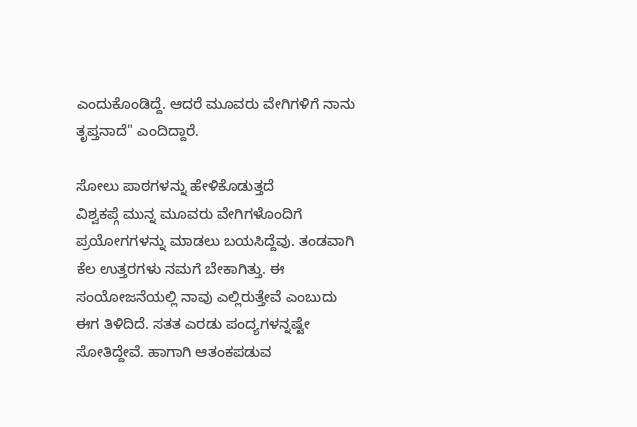ಎಂದುಕೊಂಡಿದ್ದೆ. ಆದರೆ ಮೂವರು ವೇಗಿಗಳಿಗೆ ನಾನು ತೃಪ್ತನಾದೆ" ಎಂದಿದ್ದಾರೆ.

ಸೋಲು ಪಾಠಗಳನ್ನು ಹೇಳಿಕೊಡುತ್ತದೆ
ವಿಶ್ವಕಪ್ಗೆ ಮುನ್ನ ಮೂವರು ವೇಗಿಗಳೊಂದಿಗೆ ಪ್ರಯೋಗಗಳನ್ನು ಮಾಡಲು ಬಯಸಿದ್ದೆವು. ತಂಡವಾಗಿ ಕೆಲ ಉತ್ತರಗಳು ನಮಗೆ ಬೇಕಾಗಿತ್ತು. ಈ ಸಂಯೋಜನೆಯಲ್ಲಿ ನಾವು ಎಲ್ಲಿರುತ್ತೇವೆ ಎಂಬುದು ಈಗ ತಿಳಿದಿದೆ. ಸತತ ಎರಡು ಪಂದ್ಯಗಳನ್ನಷ್ಟೇ ಸೋತಿದ್ದೇವೆ. ಹಾಗಾಗಿ ಆತಂಕಪಡುವ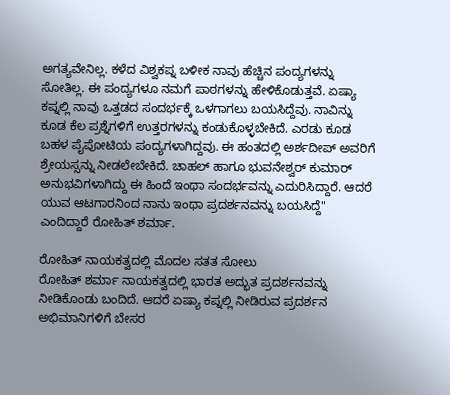ಅಗತ್ಯವೇನಿಲ್ಲ. ಕಳೆದ ವಿಶ್ವಕಪ್ನ ಬಳೀಕ ನಾವು ಹೆಚ್ಚಿನ ಪಂದ್ಯಗಳನ್ನು ಸೋತಿಲ್ಲ. ಈ ಪಂದ್ಯಗಳೂ ನಮಗೆ ಪಾಠಗಳನ್ನು ಹೇಳಿಕೊಡುತ್ತವೆ. ಏಷ್ಯಾ ಕಪ್ನಲ್ಲಿ ನಾವು ಒತ್ತಡದ ಸಂದರ್ಭಕ್ಕೆ ಒಳಗಾಗಲು ಬಯಸಿದ್ದೆವು. ನಾವಿನ್ನು ಕೂಡ ಕೆಲ ಪ್ರಶ್ನೆಗಳಿಗೆ ಉತ್ತರಗಳನ್ನು ಕಂಡುಕೊಳ್ಳಬೇಕಿದೆ. ಎರಡು ಕೂಡ ಬಹಳ ಪೈಪೋಟಿಯ ಪಂದ್ಯಗಳಾಗಿದ್ದವು. ಈ ಹಂತದಲ್ಲಿ ಅರ್ಶದೀಪ್ ಅವರಿಗೆ ಶ್ರೇಯಸ್ಸನ್ನು ನೀಡಲೇಬೇಕಿದೆ. ಚಾಹಲ್ ಹಾಗೂ ಭುವನೇಶ್ವರ್ ಕುಮಾರ್ ಅನುಭವಿಗಳಾಗಿದ್ದು ಈ ಹಿಂದೆ ಇಂಥಾ ಸಂದರ್ಭವನ್ನು ಎದುರಿಸಿದ್ದಾರೆ. ಆದರೆ ಯುವ ಆಟಗಾರನಿಂದ ನಾನು ಇಂಥಾ ಪ್ರದರ್ಶನವನ್ನು ಬಯಸಿದ್ದೆ" ಎಂದಿದ್ದಾರೆ ರೋಹಿತ್ ಶರ್ಮಾ.

ರೋಹಿತ್ ನಾಯಕತ್ವದಲ್ಲಿ ಮೊದಲ ಸತತ ಸೋಲು
ರೋಹಿತ್ ಶರ್ಮಾ ನಾಯಕತ್ವದಲ್ಲಿ ಭಾರತ ಅದ್ಭುತ ಪ್ರದರ್ಶನವನ್ನು ನೀಡಿಕೊಂಡು ಬಂದಿದೆ. ಆದರೆ ಏಷ್ಯಾ ಕಪ್ನಲ್ಲಿ ನೀಡಿರುವ ಪ್ರದರ್ಶನ ಅಭಿಮಾನಿಗಳಿಗೆ ಬೇಸರ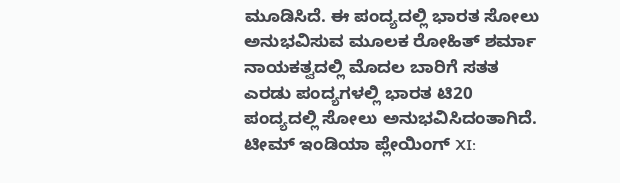ಮೂಡಿಸಿದೆ. ಈ ಪಂದ್ಯದಲ್ಲಿ ಭಾರತ ಸೋಲು ಅನುಭವಿಸುವ ಮೂಲಕ ರೋಹಿತ್ ಶರ್ಮಾ ನಾಯಕತ್ವದಲ್ಲಿ ಮೊದಲ ಬಾರಿಗೆ ಸತತ ಎರಡು ಪಂದ್ಯಗಳಲ್ಲಿ ಭಾರತ ಟಿ20 ಪಂದ್ಯದಲ್ಲಿ ಸೋಲು ಅನುಭವಿಸಿದಂತಾಗಿದೆ.
ಟೀಮ್ ಇಂಡಿಯಾ ಪ್ಲೇಯಿಂಗ್ XI: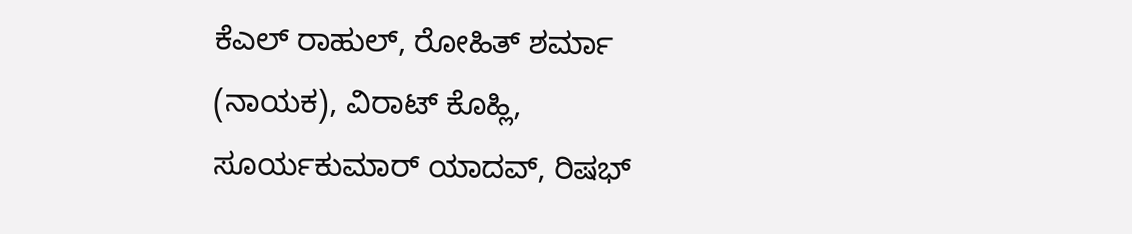ಕೆಎಲ್ ರಾಹುಲ್, ರೋಹಿತ್ ಶರ್ಮಾ (ನಾಯಕ), ವಿರಾಟ್ ಕೊಹ್ಲಿ, ಸೂರ್ಯಕುಮಾರ್ ಯಾದವ್, ರಿಷಭ್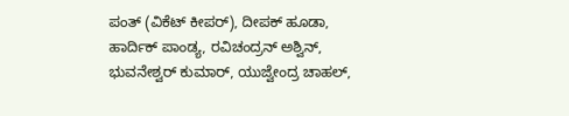ಪಂತ್ (ವಿಕೆಟ್ ಕೀಪರ್), ದೀಪಕ್ ಹೂಡಾ, ಹಾರ್ದಿಕ್ ಪಾಂಡ್ಯ, ರವಿಚಂದ್ರನ್ ಅಶ್ವಿನ್, ಭುವನೇಶ್ವರ್ ಕುಮಾರ್, ಯುಜ್ವೇಂದ್ರ ಚಾಹಲ್,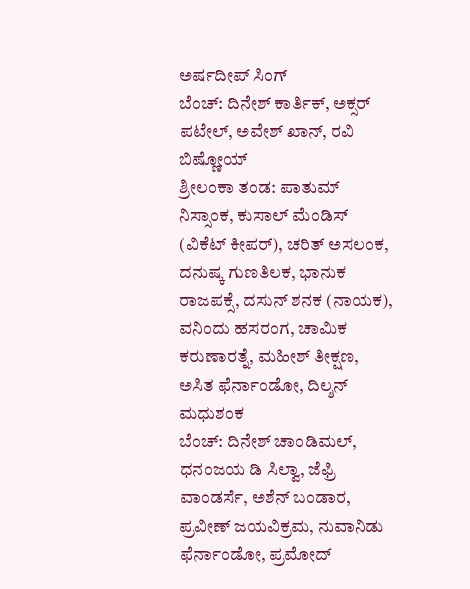ಅರ್ಷದೀಪ್ ಸಿಂಗ್
ಬೆಂಚ್: ದಿನೇಶ್ ಕಾರ್ತಿಕ್, ಅಕ್ಸರ್ ಪಟೇಲ್, ಅವೇಶ್ ಖಾನ್, ರವಿ ಬಿಷ್ಣೋಯ್
ಶ್ರೀಲಂಕಾ ತಂಡ: ಪಾತುಮ್ ನಿಸ್ಸಾಂಕ, ಕುಸಾಲ್ ಮೆಂಡಿಸ್ (ವಿಕೆಟ್ ಕೀಪರ್), ಚರಿತ್ ಅಸಲಂಕ, ದನುಷ್ಕ ಗುಣತಿಲಕ, ಭಾನುಕ ರಾಜಪಕ್ಸೆ, ದಸುನ್ ಶನಕ (ನಾಯಕ), ವನಿಂದು ಹಸರಂಗ, ಚಾಮಿಕ ಕರುಣಾರತ್ನೆ, ಮಹೀಶ್ ತೀಕ್ಷಣ, ಅಸಿತ ಫೆರ್ನಾಂಡೋ, ದಿಲ್ಶನ್ ಮಧುಶಂಕ
ಬೆಂಚ್: ದಿನೇಶ್ ಚಾಂಡಿಮಲ್, ಧನಂಜಯ ಡಿ ಸಿಲ್ವಾ, ಜೆಫ್ರಿ ವಾಂಡರ್ಸೆ, ಅಶೆನ್ ಬಂಡಾರ, ಪ್ರವೀಣ್ ಜಯವಿಕ್ರಮ, ನುವಾನಿಡು ಫೆರ್ನಾಂಡೋ, ಪ್ರಮೋದ್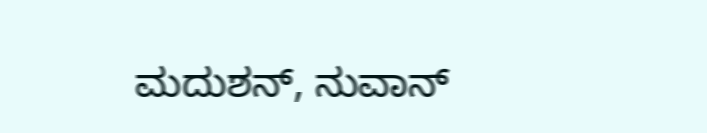ಮದುಶನ್, ನುವಾನ್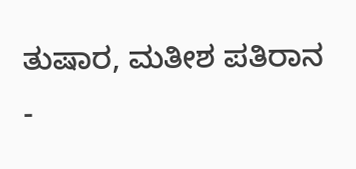ತುಷಾರ, ಮತೀಶ ಪತಿರಾನ
-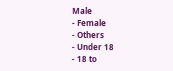Male
- Female
- Others
- Under 18
- 18 to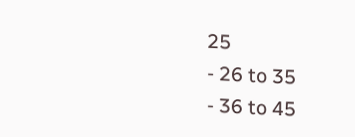25
- 26 to 35
- 36 to 45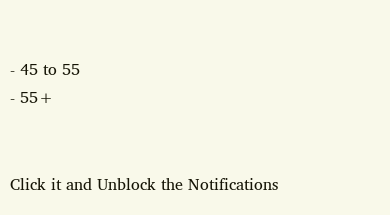- 45 to 55
- 55+


Click it and Unblock the Notifications